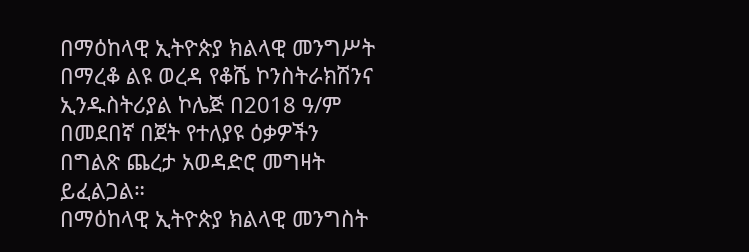በማዕከላዊ ኢትዮጵያ ክልላዊ መንግሥት በማረቆ ልዩ ወረዳ የቆሼ ኮንስትራክሽንና ኢንዱስትሪያል ኮሌጅ በ2018 ዓ/ም በመደበኛ በጀት የተለያዩ ዕቃዎችን በግልጽ ጨረታ አወዳድሮ መግዛት ይፈልጋል።
በማዕከላዊ ኢትዮጵያ ክልላዊ መንግስት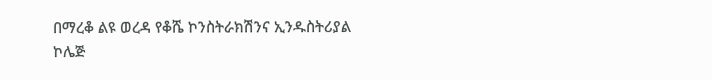በማረቆ ልዩ ወረዳ የቆሼ ኮንስትራክሽንና ኢንዱስትሪያል ኮሌጅ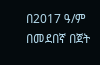በ2017 ዓ/ም በመደበኛ በጀት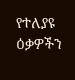የተለያዩ ዕቃዎችን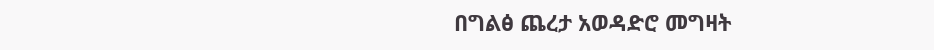በግልፅ ጨረታ አወዳድሮ መግዛት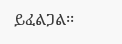ይፈልጋል፡፡